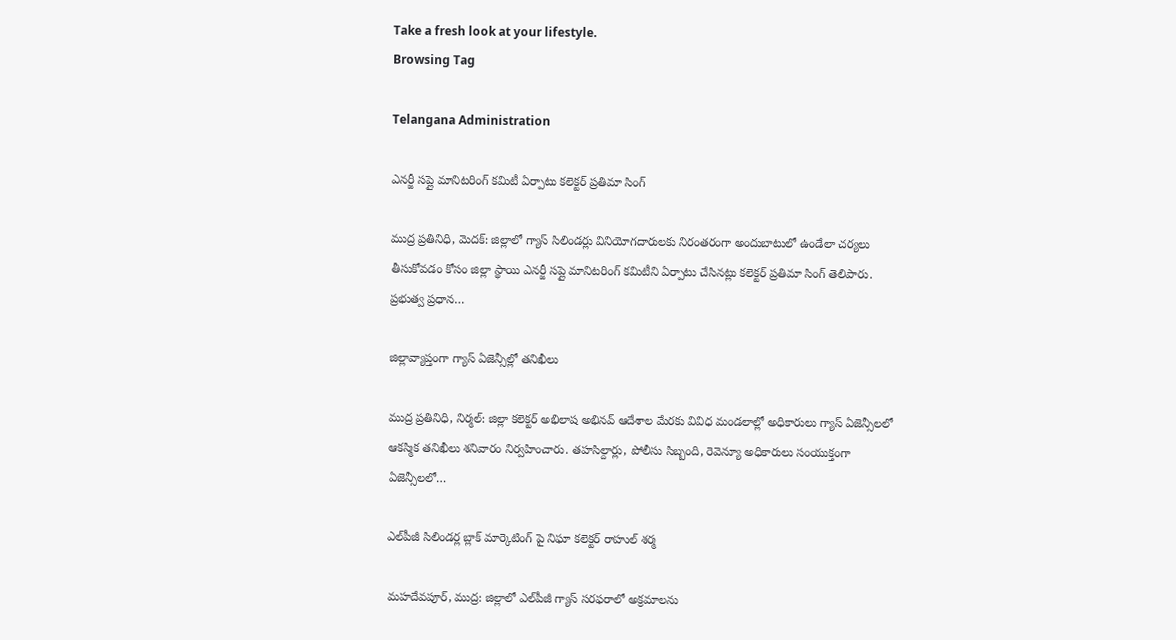Take a fresh look at your lifestyle.
Browsing Tag

Telangana Administration

ఎనర్జీ సప్లై మానిటరింగ్ కమిటీ ఏర్పాటు కలెక్టర్ ప్రతిమా సింగ్

ముద్ర ప్రతినిధి, మెదక్: జిల్లాలో గ్యాస్ సిలిండర్లు వినియోగదారులకు నిరంతరంగా అందుబాటులో ఉండేలా చర్యలు తీసుకోవడం కోసం జిల్లా స్థాయి ఎనర్జీ సప్లై మానిటరింగ్ కమిటీని ఏర్పాటు చేసినట్లు కలెక్టర్ ప్రతిమా సింగ్ తెలిపారు. ప్రభుత్వ ప్రధాన…

జిల్లావ్యాప్తంగా గ్యాస్ ఏజెన్సీల్లో తనిఖీలు

ముద్ర ప్రతినిధి, నిర్మల్: జిల్లా కలెక్టర్ అభిలాష అభినవ్ ఆదేశాల మేరకు వివిధ మండలాల్లో అధికారులు గ్యాస్ ఏజెన్సీలలో ఆకస్మిక తనిఖీలు శనివారం నిర్వహించారు. తహసిల్దార్లు, పోలీసు సిబ్బంది, రెవెన్యూ అధికారులు సంయుక్తంగా ఏజెన్సీలలో…

ఎల్‌పీజీ సిలిండర్ల బ్లాక్ మార్కెటింగ్ పై నిఘా కలెక్టర్ రాహుల్ శర్మ

మహదేవపూర్, ముద్ర: జిల్లాలో ఎల్‌పీజీ గ్యాస్ సరఫరాలో అక్రమాలను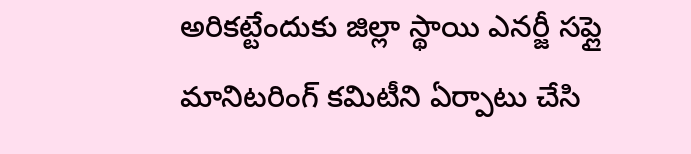అరికట్టేందుకు జిల్లా స్థాయి ఎనర్జీ సప్లై మానిటరింగ్ కమిటీని ఏర్పాటు చేసి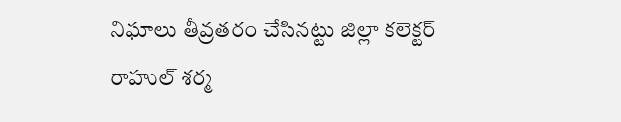నిఘాలు తీవ్రతరం చేసినట్టు జిల్లా కలెక్టర్ రాహుల్ శర్మ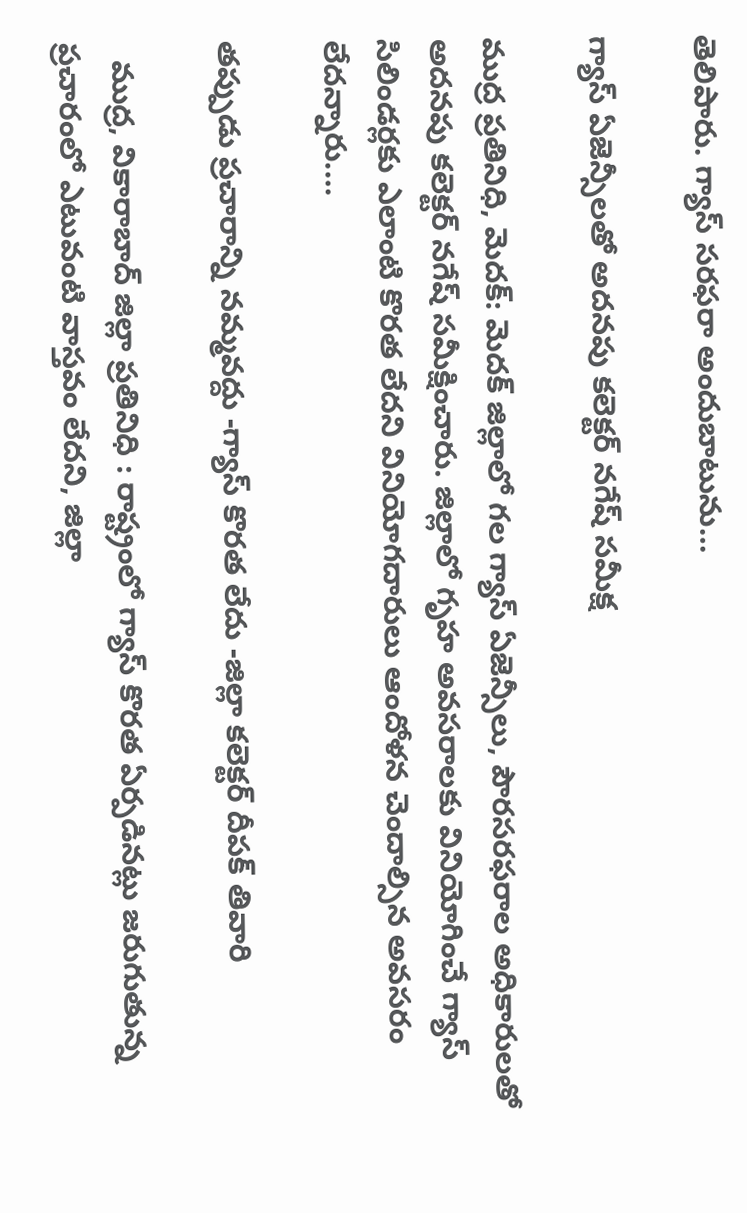తెలిపారు. గ్యాస్ సరఫరా అందుబాటును…

గ్యాస్ ఏజెన్సీలతో అదనపు కలెక్టర్ నగేష్ సమీక్ష

ముద్ర ప్రతినిధి, మెదక్: మెదక్ జిల్లాలో గల గ్యాస్ ఏజెన్సీలు, పౌరసరఫరాల అధికారులతో అదనపు కలెక్టర్ నగేష్ సమీక్షించారు. జిల్లాలో గృహ అవసరాలకు వినియోగించే గ్యాస్ సిలిండర్లకు ఎలాంటి కొరత లేదని వినియోగదారులు ఆందోళన చెందాల్సిన అవసరం లేదన్నారు.…

తప్పుడు ప్రచారాన్ని నమ్మవద్దు -గ్యాస్ కొరత లేదు -జిల్లా కలెక్టర్ దీపక్ తివారి

  ముద్ర, వికారాబాద్ జిల్లా ప్రతినిధి : రాష్ట్రంలో గ్యాస్ కొరత ఏర్పడినట్లు జరుగుతున్న ప్రచారంలో ఎటువంటి వాస్తవం లేదని, జిల్లా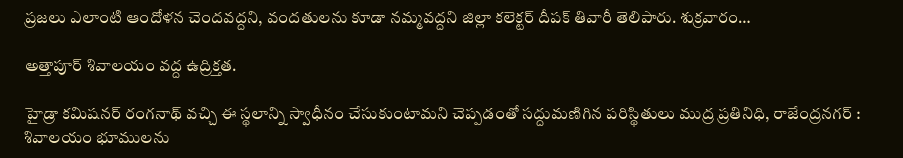ప్రజలు ఎలాంటి ఆందోళన చెందవద్దని, వందతులను కూడా నమ్మవద్దని జిల్లా కలెక్టర్ దీపక్ తివారీ తెలిపారు. శుక్రవారం…

అత్తాపూర్ శివాలయం వద్ద ఉద్రిక్తత.

హైడ్రా కమిషనర్ రంగనాథ్ వచ్చి ఈ స్థలాన్ని స్వాధీనం చేసుకుంటామని చెప్పడంతో సద్దుమణిగిన పరిస్థితులు ముద్ర ప్రతినిధి, రాజేంద్రనగర్ : శివాలయం భూములను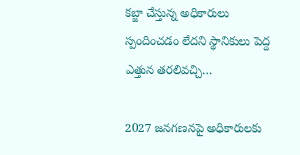కబ్జా చేస్తున్న అధికారులు స్పందించడం లేదని స్థానికులు పెద్ద ఎత్తున తరలివచ్చి…

2027 జనగణనపై అధికారులకు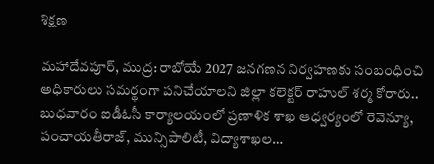శిక్షణ

మహాదేవపూర్, ముద్ర: రాబోయే 2027 జనగణన నిర్వహణకు సంబంధించి అధికారులు సమర్థంగా పనిచేయాలని జిల్లా కలెక్టర్ రాహుల్ శర్మ కోరారు.. బుధవారం ఐడీఓసీ కార్యాలయంలో ప్రణాళిక శాఖ ఆధ్వర్యంలో రెవెన్యూ, పంచాయతీరాజ్, మున్సిపాలిటీ, విద్యాశాఖల…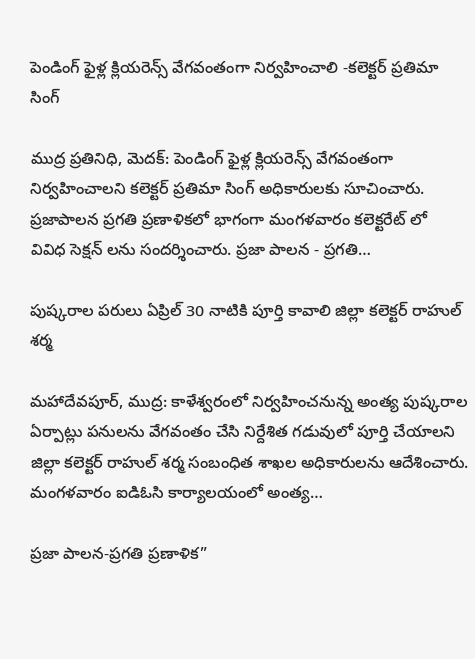పెండింగ్ ఫైళ్ల క్లియరెన్స్ వేగవంతంగా నిర్వహించాలి -కలెక్టర్ ప్రతిమా సింగ్

ముద్ర ప్రతినిధి, మెదక్: పెండింగ్ ఫైళ్ల క్లియరెన్స్ వేగవంతంగా నిర్వహించాలని కలెక్టర్ ప్రతిమా సింగ్ అధికారులకు సూచించారు. ప్రజాపాలన ప్రగతి ప్రణాళికలో భాగంగా మంగళవారం కలెక్టరేట్ లో  వివిధ సెక్షన్ లను సందర్శించారు. ప్రజా పాలన - ప్రగతి…

పుష్కరాల పరులు ఏప్రిల్ 30 నాటికి పూర్తి కావాలి జిల్లా కలెక్టర్ రాహుల్ శర్మ

మహాదేవపూర్, ముద్ర: కాళేశ్వరంలో నిర్వహించనున్న అంత్య పుష్కరాల ఏర్పాట్లు పనులను వేగవంతం చేసి నిర్దేశిత గడువులో పూర్తి చేయాలని జిల్లా కలెక్టర్ రాహుల్ శర్మ సంబంధిత శాఖల అధికారులను ఆదేశించారు. మంగళవారం ఐడిఓసి కార్యాలయంలో అంత్య…

ప్రజా పాలన-ప్రగతి ప్రణాళిక”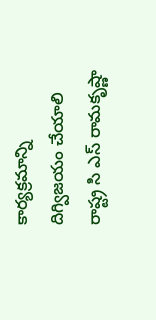కార్యక్రమాన్ని దిగ్విజయం చేయాలి రాష్ట్ర సి ఎస్ రామకృష్ణా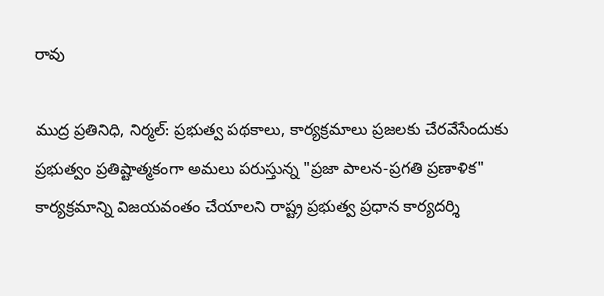రావు

ముద్ర ప్రతినిధి, నిర్మల్: ప్రభుత్వ పథకాలు, కార్యక్రమాలు ప్రజలకు చేరవేసేందుకు ప్రభుత్వం ప్రతిష్టాత్మకంగా అమలు పరుస్తున్న "ప్రజా పాలన-ప్రగతి ప్రణాళిక" కార్యక్రమాన్ని విజయవంతం చేయాలని రాష్ట్ర ప్రభుత్వ ప్రధాన కార్యదర్శి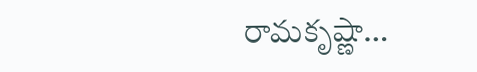రామకృష్ణా…